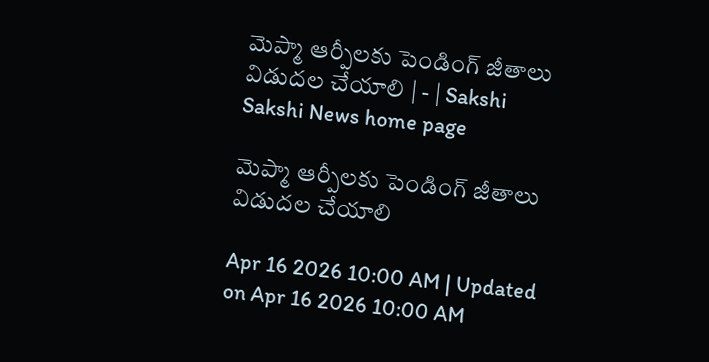మెప్మా ఆర్పీలకు పెండింగ్‌ జీతాలు విడుదల చేయాలి | - | Sakshi
Sakshi News home page

మెప్మా ఆర్పీలకు పెండింగ్‌ జీతాలు విడుదల చేయాలి

Apr 16 2026 10:00 AM | Updated on Apr 16 2026 10:00 AM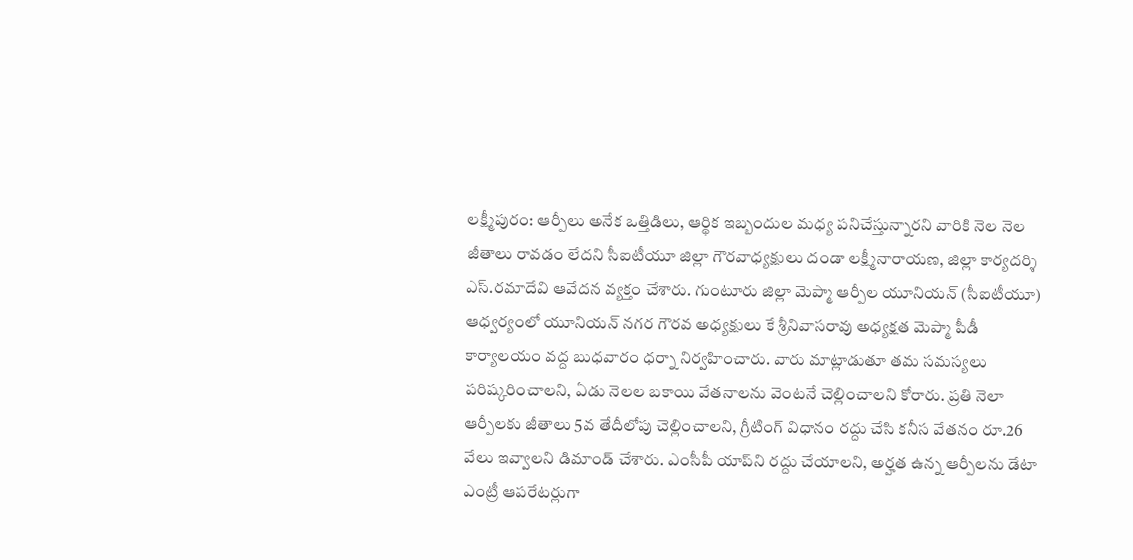లక్ష్మీపురం: ఆర్పీలు అనేక ఒత్తిడిలు, ఆర్థిక ఇబ్బందుల మధ్య పనిచేస్తున్నారని వారికి నెల నెల జీతాలు రావడం లేదని సీఐటీయూ జిల్లా గౌరవాధ్యక్షులు దండా లక్ష్మీనారాయణ, జిల్లా కార్యదర్శి ఎస్‌.రమాదేవి ఆవేదన వ్యక్తం చేశారు. గుంటూరు జిల్లా మెప్మా ఆర్పీల యూనియన్‌ (సీఐటీయూ) ఆధ్వర్యంలో యూనియన్‌ నగర గౌరవ అధ్యక్షులు కే శ్రీనివాసరావు అధ్యక్షత మెప్మా పీడీ కార్యాలయం వద్ద బుధవారం ధర్నా నిర్వహించారు. వారు మాట్లాడుతూ తమ సమస్యలు పరిష్కరించాలని, ఏడు నెలల బకాయి వేతనాలను వెంటనే చెల్లించాలని కోరారు. ప్రతి నెలా ఆర్పీలకు జీతాలు 5వ తేదీలోపు చెల్లించాలని, గ్రీటింగ్‌ విధానం రద్దు చేసి కనీస వేతనం రూ.26 వేలు ఇవ్వాలని డిమాండ్‌ చేశారు. ఎంసీపీ యాప్‌ని రద్దు చేయాలని, అర్హత ఉన్న ఆర్పీలను డేటా ఎంట్రీ ఆపరేటర్లుగా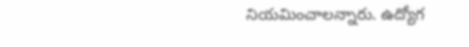నియమించాలన్నారు. ఉద్యోగ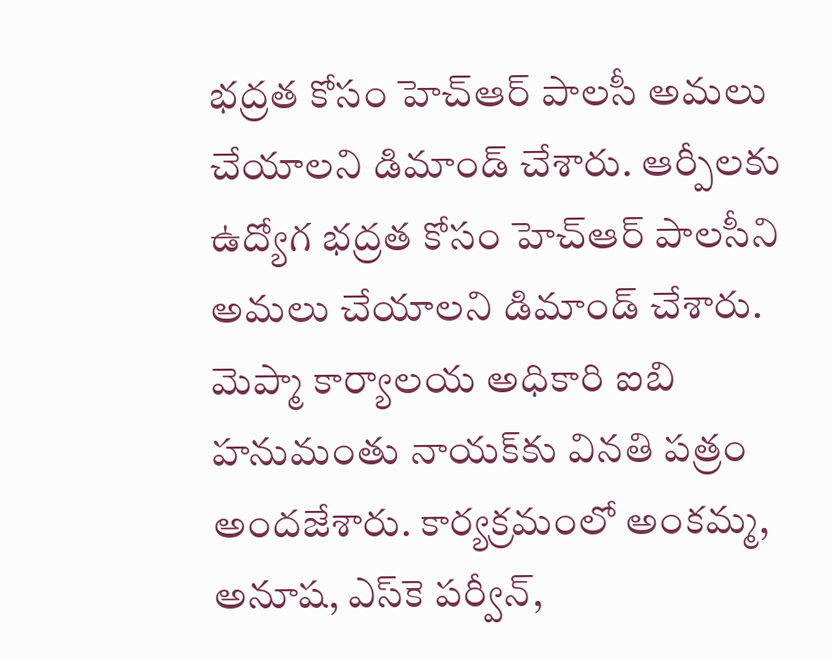భద్రత కోసం హెచ్‌ఆర్‌ పాలసీ అమలు చేయాలని డిమాండ్‌ చేశారు. ఆర్పీలకు ఉద్యోగ భద్రత కోసం హెచ్‌ఆర్‌ పాలసీని అమలు చేయాలని డిమాండ్‌ చేశారు. మెప్మా కార్యాలయ అధికారి ఐబి హనుమంతు నాయక్‌కు వినతి పత్రం అందజేశారు. కార్యక్రమంలో అంకమ్మ, అనూష, ఎస్‌కె పర్వీన్‌,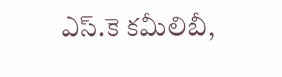ఎస్‌.కె కమీలిబీ,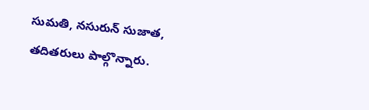సుమతి, నసురున్‌ సుజాత, తదితరులు పాల్గొన్నారు.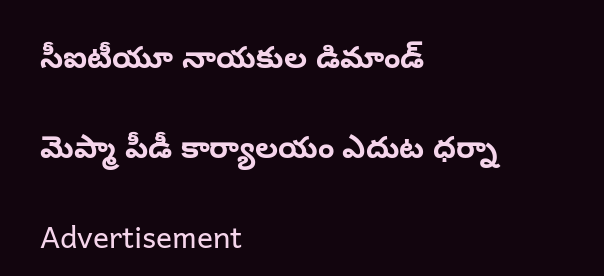సీఐటీయూ నాయకుల డిమాండ్‌

మెప్మా పీడీ కార్యాలయం ఎదుట ధర్నా

Advertisement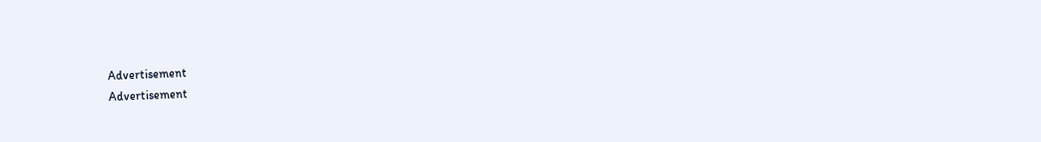Advertisement
Advertisement